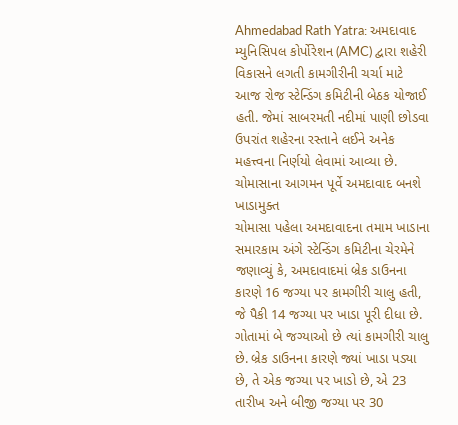Ahmedabad Rath Yatra: અમદાવાદ મ્યુનિસિપલ કોર્પોરેશન (AMC) દ્વારા શહેરી વિકાસને લગતી કામગીરીની ચર્ચા માટે આજ રોજ સ્ટેન્ડિંગ કમિટીની બેઠક યોજાઈ હતી. જેમાં સાબરમતી નદીમાં પાણી છોડવા ઉપરાંત શહેરના રસ્તાને લઈને અનેક મહત્ત્વના નિર્ણયો લેવામાં આવ્યા છે.
ચોમાસાના આગમન પૂર્વે અમદાવાદ બનશે ખાડામુક્ત
ચોમાસા પહેલા અમદાવાદના તમામ ખાડાના સમારકામ અંગે સ્ટેન્ડિંગ કમિટીના ચેરમેને જણાવ્યું કે, અમદાવાદમાં બ્રેક ડાઉનના કારણે 16 જગ્યા પર કામગીરી ચાલુ હતી, જે પૈકી 14 જગ્યા પર ખાડા પૂરી દીધા છે. ગોતામાં બે જગ્યાઓ છે ત્યાં કામગીરી ચાલુ છે. બ્રેક ડાઉનના કારણે જ્યાં ખાડા પડ્યા છે, તે એક જગ્યા પર ખાડો છે, એ 23 તારીખ અને બીજી જગ્યા પર 30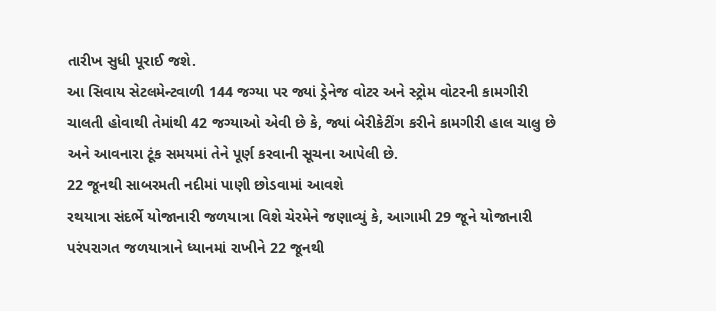તારીખ સુધી પૂરાઈ જશે.
આ સિવાય સેટલમેન્ટવાળી 144 જગ્યા પર જ્યાં ડ્રેનેજ વોટર અને સ્ટ્રોમ વોટરની કામગીરી ચાલતી હોવાથી તેમાંથી 42 જગ્યાઓ એવી છે કે, જ્યાં બેરીકેટીંગ કરીને કામગીરી હાલ ચાલુ છે અને આવનારા ટૂંક સમયમાં તેને પૂર્ણ કરવાની સૂચના આપેલી છે.
22 જૂનથી સાબરમતી નદીમાં પાણી છોડવામાં આવશે
રથયાત્રા સંદર્ભે યોજાનારી જળયાત્રા વિશે ચેરમેને જણાવ્યું કે, આગામી 29 જૂને યોજાનારી પરંપરાગત જળયાત્રાને ધ્યાનમાં રાખીને 22 જૂનથી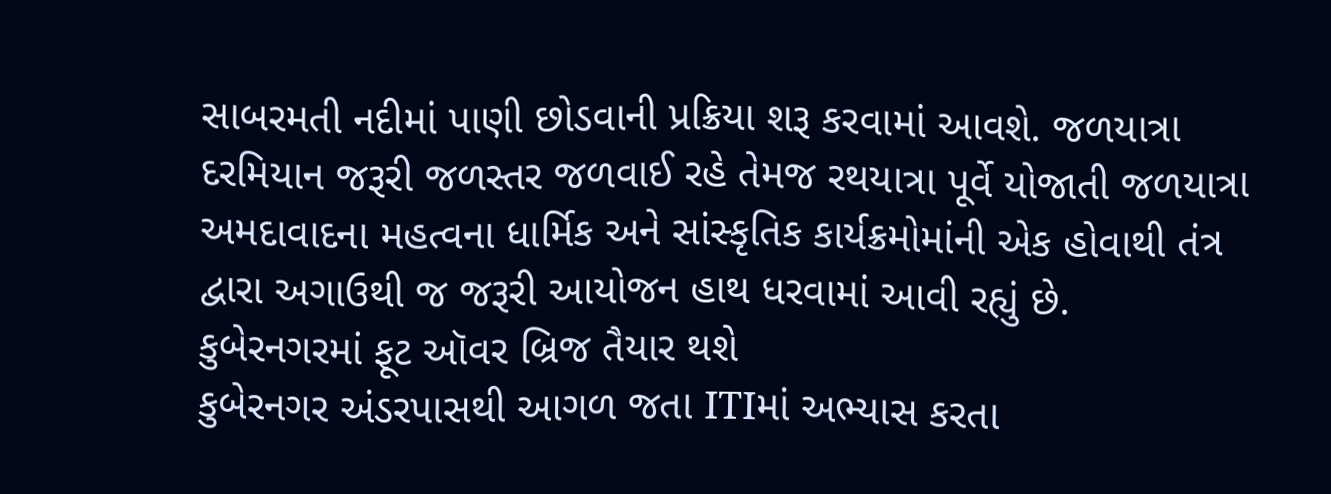સાબરમતી નદીમાં પાણી છોડવાની પ્રક્રિયા શરૂ કરવામાં આવશે. જળયાત્રા દરમિયાન જરૂરી જળસ્તર જળવાઈ રહે તેમજ રથયાત્રા પૂર્વે યોજાતી જળયાત્રા અમદાવાદના મહત્વના ધાર્મિક અને સાંસ્કૃતિક કાર્યક્રમોમાંની એક હોવાથી તંત્ર દ્વારા અગાઉથી જ જરૂરી આયોજન હાથ ધરવામાં આવી રહ્યું છે.
કુબેરનગરમાં ફૂટ ઑવર બ્રિજ તૈયાર થશે
કુબેરનગર અંડરપાસથી આગળ જતા ITIમાં અભ્યાસ કરતા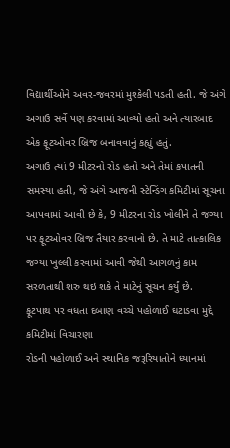વિદ્યાર્થીઓને અવર-જવરમાં મુશ્કેલી પડતી હતી. જે અંગે અગાઉ સર્વે પણ કરવામાં આવ્યો હતો અને ત્યારબાદ એક ફૂટઓવર બ્રિજ બનાવવાનું કહ્યું હતું.
અગાઉ ત્યાં 9 મીટરનો રોડ હતો અને તેમાં કપાતની સમસ્યા હતી, જે અંગે આજની સ્ટેન્ડિંગ કમિટીમાં સૂચના આપવામાં આવી છે કે, 9 મીટરના રોડ ખોલીને તે જગ્યા પર ફૂટઓવર બ્રિજ તૈયાર કરવાનો છે. તે માટે તાત્કાલિક જગ્યા ખુલ્લી કરવામાં આવી જેથી આગળનું કામ સરળતાથી શરુ થઇ શકે તે માટેનું સૂચન કર્યું છે.
ફૂટપાથ પર વધતા દબાણ વચ્ચે પહોળાઈ ઘટાડવા મુદ્દે કમિટીમાં વિચારણા
રોડની પહોળાઈ અને સ્થાનિક જરૂરિયાતોને ધ્યાનમાં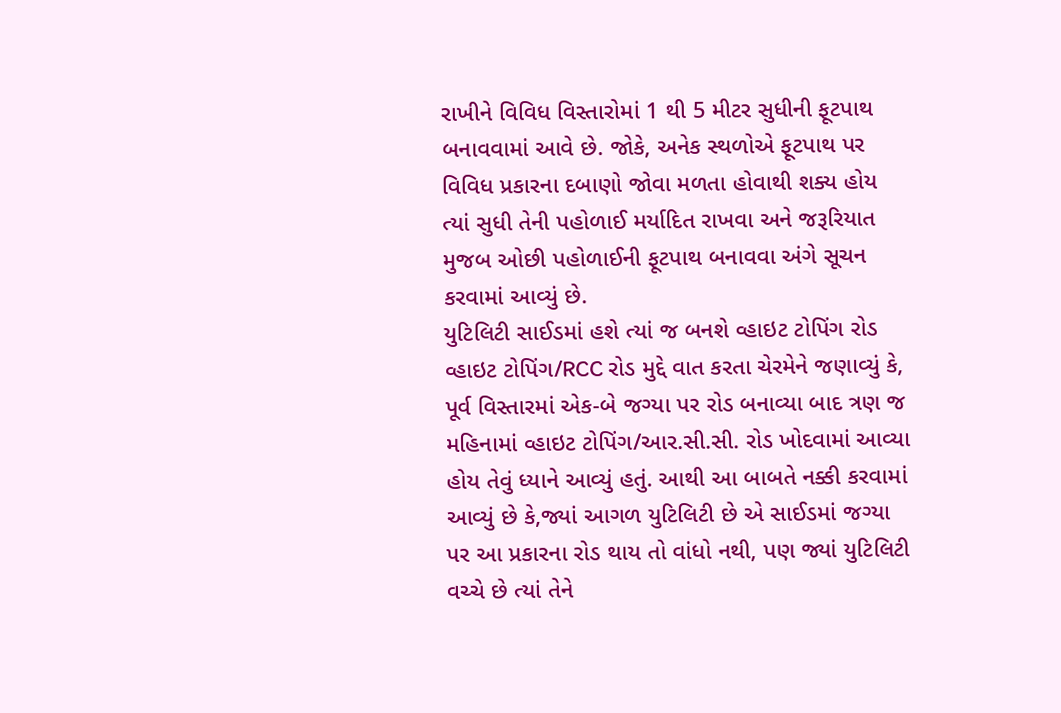રાખીને વિવિધ વિસ્તારોમાં 1 થી 5 મીટર સુધીની ફૂટપાથ બનાવવામાં આવે છે. જોકે, અનેક સ્થળોએ ફૂટપાથ પર વિવિધ પ્રકારના દબાણો જોવા મળતા હોવાથી શક્ય હોય ત્યાં સુધી તેની પહોળાઈ મર્યાદિત રાખવા અને જરૂરિયાત મુજબ ઓછી પહોળાઈની ફૂટપાથ બનાવવા અંગે સૂચન કરવામાં આવ્યું છે.
યુટિલિટી સાઈડમાં હશે ત્યાં જ બનશે વ્હાઇટ ટોપિંગ રોડ
વ્હાઇટ ટોપિંગ/RCC રોડ મુદ્દે વાત કરતા ચેરમેને જણાવ્યું કે, પૂર્વ વિસ્તારમાં એક-બે જગ્યા પર રોડ બનાવ્યા બાદ ત્રણ જ મહિનામાં વ્હાઇટ ટોપિંગ/આર.સી.સી. રોડ ખોદવામાં આવ્યા હોય તેવું ધ્યાને આવ્યું હતું. આથી આ બાબતે નક્કી કરવામાં આવ્યું છે કે,જ્યાં આગળ યુટિલિટી છે એ સાઈડમાં જગ્યા પર આ પ્રકારના રોડ થાય તો વાંધો નથી, પણ જ્યાં યુટિલિટી વચ્ચે છે ત્યાં તેને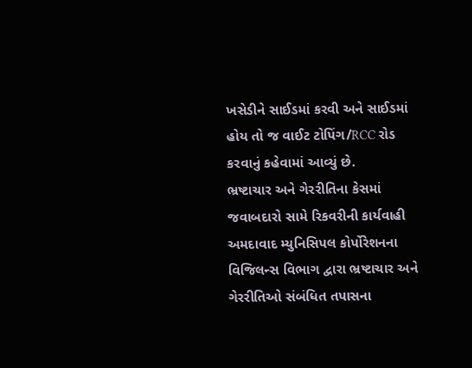ખસેડીને સાઈડમાં કરવી અને સાઈડમાં હોય તો જ વાઈટ ટોપિંગ/RCC રોડ કરવાનું કહેવામાં આવ્યું છે.
ભ્રષ્ટાચાર અને ગેરરીતિના કેસમાં જવાબદારો સામે રિકવરીની કાર્યવાહી
અમદાવાદ મ્યુનિસિપલ કોર્પોરેશનના વિજિલન્સ વિભાગ દ્વારા ભ્રષ્ટાચાર અને ગેરરીતિઓ સંબંધિત તપાસના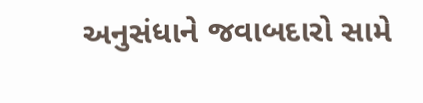અનુસંધાને જવાબદારો સામે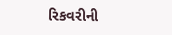રિકવરીની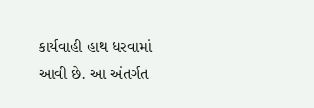કાર્યવાહી હાથ ધરવામાં આવી છે. આ અંતર્ગત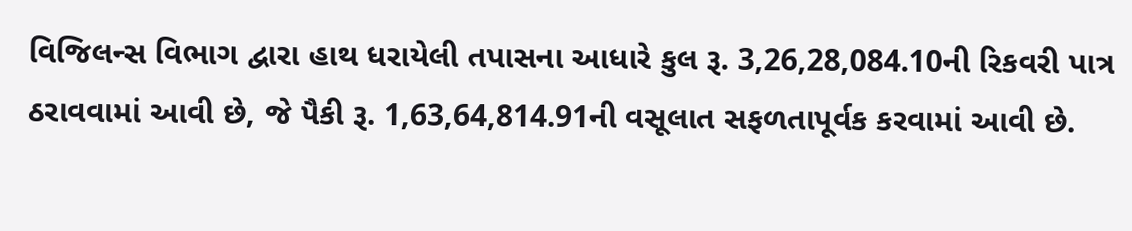વિજિલન્સ વિભાગ દ્વારા હાથ ધરાયેલી તપાસના આધારે કુલ રૂ. 3,26,28,084.10ની રિકવરી પાત્ર ઠરાવવામાં આવી છે, જે પૈકી રૂ. 1,63,64,814.91ની વસૂલાત સફળતાપૂર્વક કરવામાં આવી છે.